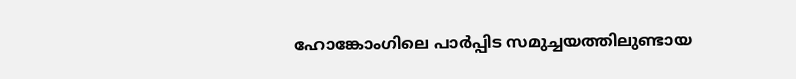ഹോങ്കോംഗിലെ പാർപ്പിട സമുച്ചയത്തിലുണ്ടായ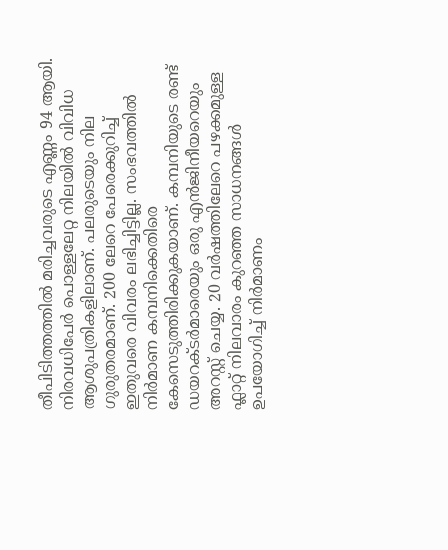തീപിടിത്തത്തിൽ മരിച്ചവരുടെ എണ്ണം 94 ആയി. നിരവധിപേർ പൊള്ളലേറ്റ നിലയിൽ വിവിധ ആശുപത്രികളിലാണ്. പലരുടെയും നില ഗുരുതരമാണ്. 200 ലേറെ പേരെക്കുറിച്ച് ഇതുവരെ വിവരം ലഭിച്ചിട്ടില്ല. സംഭവത്തിൽ നിർമാണ കമ്പനിക്കെതിരെ കേസെടുത്തിരിക്കുകയാണ്. കമ്പനിയുടെ രണ്ട് ഡയറക്‌ടർമാരെയും ഒരു എൻജിനീയറെയും അറസ്റ്റ് ചെയ്യ. 20 വർഷത്തിലേറെ പഴക്കമുള്ള ഫ്ലാറ്റ് നിലവാരം കുറഞ്ഞ സാധനങ്ങൾ ഉപയോഗിച്ച് നിർമാണം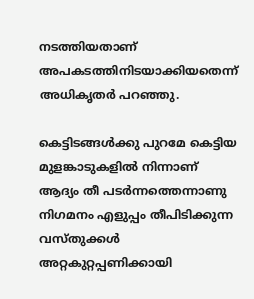നടത്തിയതാണ് അപകടത്തിനിടയാക്കിയതെന്ന് അധികൃതർ പറഞ്ഞു.

കെട്ടിടങ്ങൾക്കു പുറമേ കെട്ടിയ മുളങ്കാടുകളിൽ നിന്നാണ് ആദ്യം തീ പടർന്നത്തെന്നാണു നിഗമനം എളുപ്പം തീപിടിക്കുന്ന വസ്തു‌ക്കൾ അറ്റകുറ്റപ്പണിക്കായി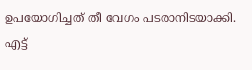ഉപയോഗിച്ചത് തീ വേഗം പടരാനിടയാക്കി. എട്ട്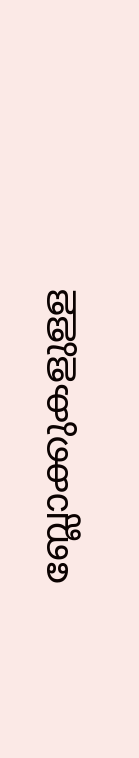ബ്ലോക്കുകളുള്ള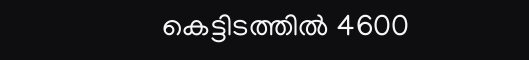കെട്ടിടത്തിൽ 4600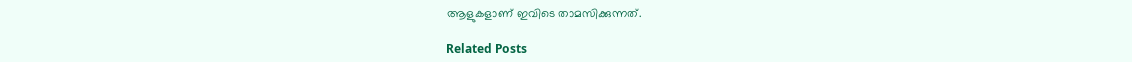ആളുകളാണ് ഇവിടെ താമസിക്കുന്നത്.

Related Posts